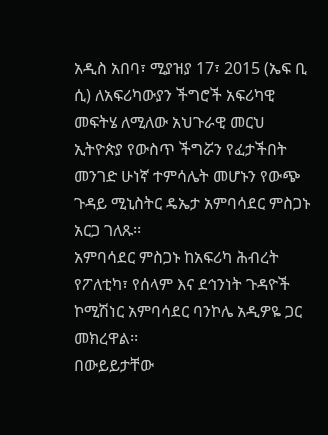አዲስ አበባ፣ ሚያዝያ 17፣ 2015 (ኤፍ ቢ ሲ) ለአፍሪካውያን ችግሮች አፍሪካዊ መፍትሄ ለሚለው አህጉራዊ መርህ ኢትዮጵያ የውስጥ ችግሯን የፈታችበት መንገድ ሁነኛ ተምሳሌት መሆኑን የውጭ ጉዳይ ሚኒስትር ዴኤታ አምባሳደር ምስጋኑ አርጋ ገለጹ፡፡
አምባሳደር ምስጋኑ ከአፍሪካ ሕብረት የፖለቲካ፣ የሰላም እና ደኅንነት ጉዳዮች ኮሚሽነር አምባሳደር ባንኮሌ አዲዎዬ ጋር መክረዋል፡፡
በውይይታቸው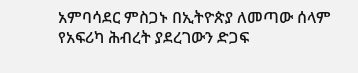አምባሳደር ምስጋኑ በኢትዮጵያ ለመጣው ሰላም የአፍሪካ ሕብረት ያደረገውን ድጋፍ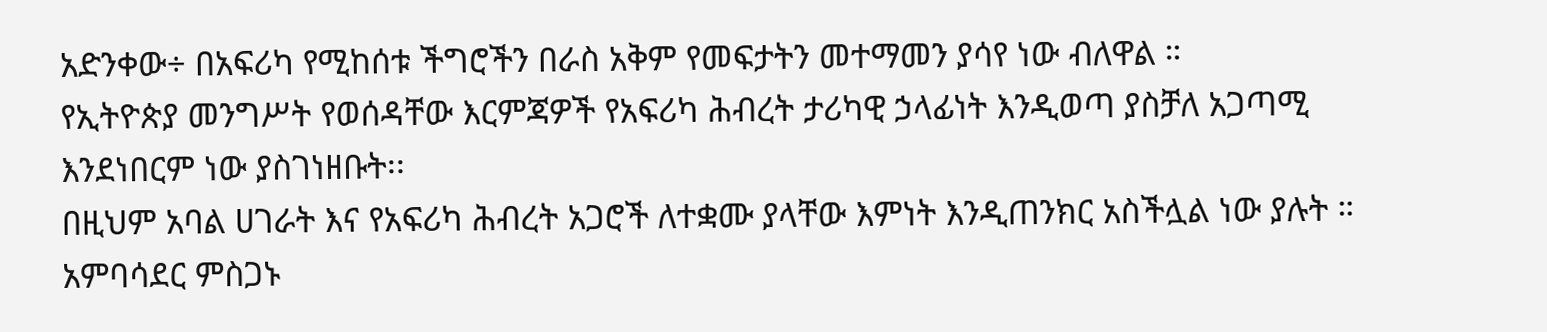አድንቀው÷ በአፍሪካ የሚከሰቱ ችግሮችን በራስ አቅም የመፍታትን መተማመን ያሳየ ነው ብለዋል ።
የኢትዮጵያ መንግሥት የወሰዳቸው እርምጃዎች የአፍሪካ ሕብረት ታሪካዊ ኃላፊነት እንዲወጣ ያስቻለ አጋጣሚ እንደነበርም ነው ያስገነዘቡት፡፡
በዚህም አባል ሀገራት እና የአፍሪካ ሕብረት አጋሮች ለተቋሙ ያላቸው እምነት እንዲጠንክር አስችሏል ነው ያሉት ።
አምባሳደር ምስጋኑ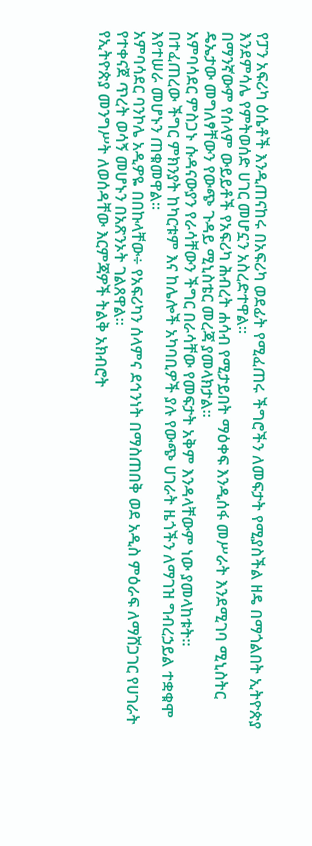የፓን አፍሪካ ዕሴቶች እንዲጠናከሩ በአፍሪካ ወደፊት የሚፈጠሩ ችግሮችን ለመፍታት የሚያስችል ዘዴ በማጎልበት ኢትዮጵያ እንደምሳሌ የምትወሰድ ሀገር መሆኗን አስረድተዋል፡፡
በማንኛውም የሰላም ውይይቶች የአፍሪካ ሕብረት ሐሳብ የሚታይበት ማዕቀፍ እንዲሰፋ መሥራት እንደሚገባ ሚኒስትር ዴኤታው መግለፃቸውን የውጭ ጉዳይ ሚኒስቴር መረጃ ያመላክታል፡፡
አምባሳደር ምስጋኑ ሱዳናውያን የራሳቸውን ችግር በራሳቸው የመፍታት አቅም እንዳላቸውም ነው ያመላከቱት፡፡
በተፈጠረው ችግር ምክንያት ከካርቱም እና ከሌሎች አካባቢዎች ያሉ የውጭ ሀገራት ዜጎችን ለማገዝ ግብረኃይል ተቋቁሞ እየተሠራ መሆኑን ጠቁመዋል፡፡
አምባሳደር ባንኮሌ አዲዎዬ በበኩላቸው÷ የአፍሪካን ሰላምና ደኅንነት በማስጠበቅ ወደ አዲስ ምዕራፍ ለማሸጋገር የሀገራት የተቀናጀ ጥረት ወሳኝ መሆኑን በአጽንኦት ገልጸዋል፡፡
የኢትዮጵያ መንግሥት ለወሰዳቸው እርምጃዎች ትልቅ አክብሮት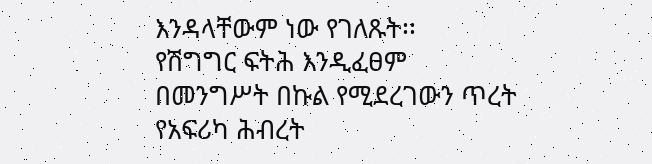እንዳላቸውም ነው የገለጹት፡፡
የሽግግር ፍትሕ እንዲፈፀም በመንግሥት በኩል የሚደረገውን ጥረት የአፍሪካ ሕብረት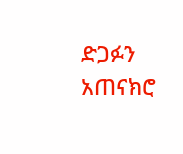ድጋፉን አጠናክሮ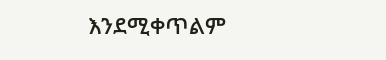እንደሚቀጥልም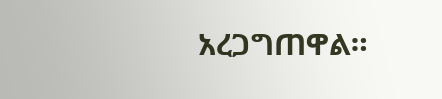አረጋግጠዋል።